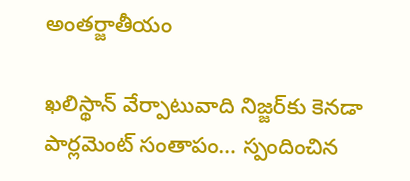అంతర్జాతీయం

ఖలిస్థాన్ వేర్పాటువాది నిజ్జర్‌కు కెనడా పార్లమెంట్ సంతాపం… స్పందించిన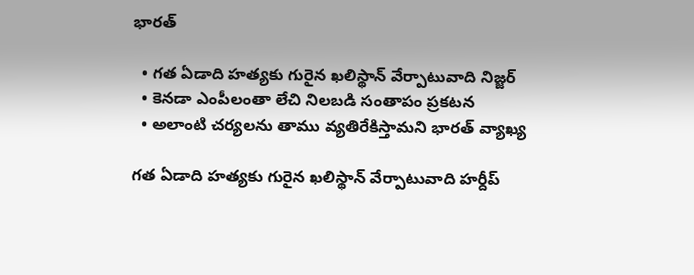భారత్

  • గత ఏడాది హత్యకు గురైన ఖలిస్థాన్ వేర్పాటువాది నిజ్జర్
  • కెనడా ఎంపీలంతా లేచి నిలబడి సంతాపం ప్రకటన
  • అలాంటి చర్యలను తాము వ్యతిరేకిస్తామని భారత్ వ్యాఖ్య

గత ఏడాది హత్యకు గురైన ఖలిస్థాన్ వేర్పాటువాది హర్దీప్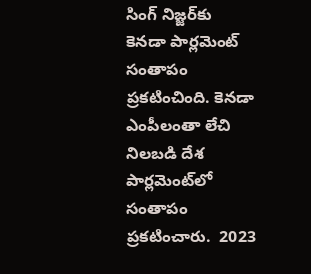సింగ్ నిజ్జర్‌కు కెనడా పార్లమెంట్ సంతాపం ప్రకటించింది. కెనడా ఎంపీలంతా లేచి నిలబడి దేశ పార్లమెంట్‌లో సంతాపం ప్రకటించారు.  2023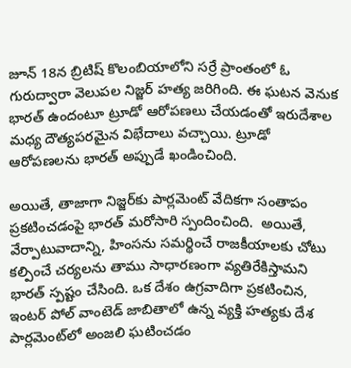జూన్ 18న బ్రిటిష్ కొలంబియాలోని సర్రే ప్రాంతంలో ఓ గురుద్వారా వెలుపల నిజ్జర్ హత్య జరిగింది. ఈ ఘటన వెనుక భారత్ ఉందంటూ ట్రూడో ఆరోపణలు చేయడంతో ఇరుదేశాల మధ్య దౌత్యపరమైన విభేదాలు వచ్చాయి. ట్రూడో ఆరోపణలను భారత్ అప్పుడే ఖండించింది.

అయితే, తాజాగా నిజ్జర్‌కు పార్లమెంట్ వేదికగా సంతాపం ప్రకటించడంపై భారత్ మరోసారి స్పందించింది.  అయితే, వేర్పాటువాదాన్ని, హింసను సమర్థించే రాజకీయాలకు చోటు కల్పించే చర్యలను తాము సాధారణంగా వ్యతిరేకిస్తామని భారత్ స్పష్టం చేసింది. ఒక దేశం ఉగ్రవాదిగా ప్రకటించిన, ఇంటర్ పోల్ వాంటెడ్ జాబితాలో ఉన్న వ్యక్తి హత్యకు దేశ పార్లమెంట్‌లో అంజలి ఘటించడం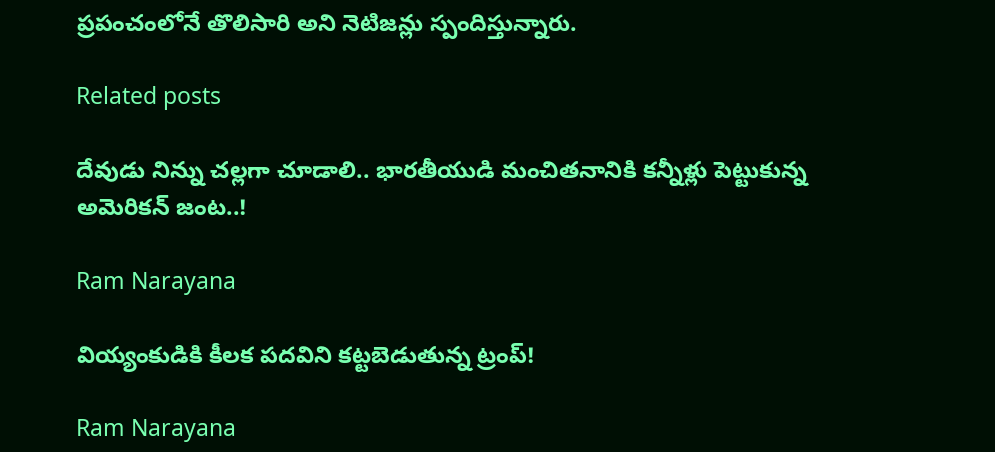ప్రపంచంలోనే తొలిసారి అని నెటిజన్లు స్పందిస్తున్నారు.

Related posts

దేవుడు నిన్ను చల్లగా చూడాలి.. భారతీయుడి మంచితనానికి కన్నీళ్లు పెట్టుకున్న అమెరికన్ జంట..!

Ram Narayana

వియ్యంకుడికి కీలక పదవిని కట్టబెడుతున్న ట్రంప్!

Ram Narayana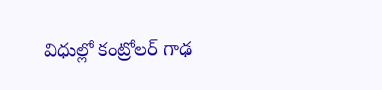విధుల్లో కంట్రోలర్ గాఢ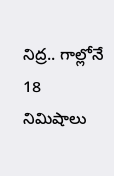నిద్ర.. గాల్లోనే 18 నిమిషాలు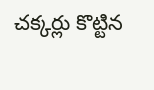చక్కర్లు కొట్టిన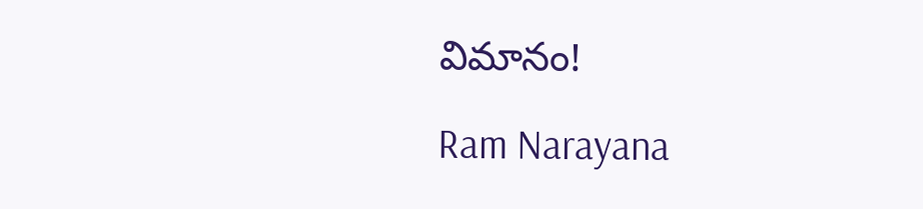విమానం!

Ram Narayana